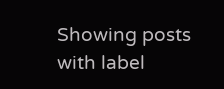Showing posts with label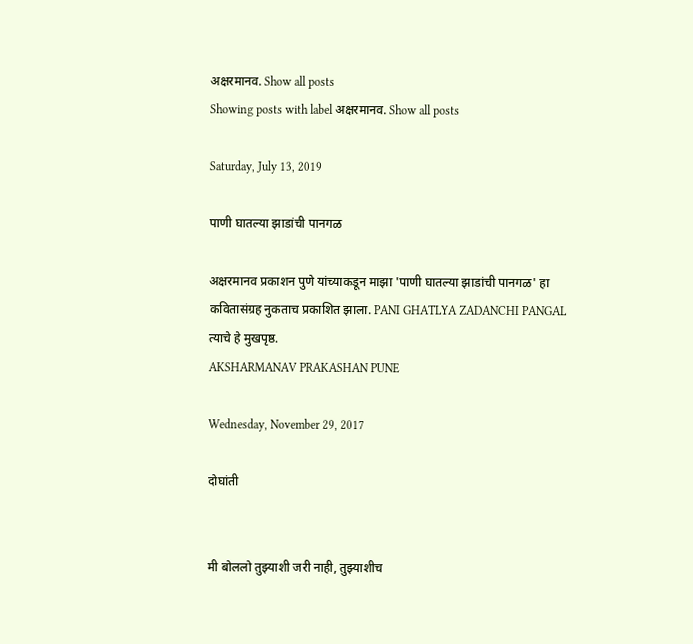अक्षरमानव. Show all posts
Showing posts with label अक्षरमानव. Show all posts

Saturday, July 13, 2019

पाणी घातल्या झाडांची पानगळ

अक्षरमानव प्रकाशन पुणे यांच्याकडून माझा 'पाणी घातल्या झाडांची पानगळ' हा कवितासंग्रह नुकताच प्रकाशित झाला. PANI GHATLYA ZADANCHI PANGAL
त्याचे हे मुखपृष्ठ.
AKSHARMANAV PRAKASHAN PUNE

Wednesday, November 29, 2017

दोघांती


मी बोललो तुझ्याशी जरी नाही, तुझ्याशीच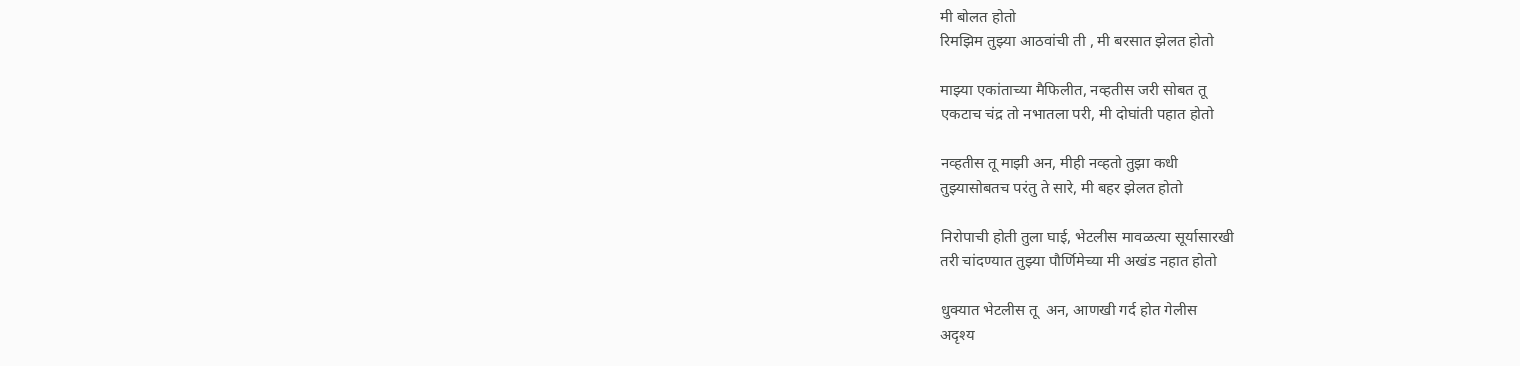मी बोलत होतो
रिमझिम तुझ्या आठवांची ती , मी बरसात झेलत होतो

माझ्या एकांताच्या मैफिलीत, नव्हतीस जरी सोबत तू
एकटाच चंद्र तो नभातला परी, मी दोघांती पहात होतो

नव्हतीस तू माझी अन, मीही नव्हतो तुझा कधी
तुझ्यासोबतच परंतु ते सारे, मी बहर झेलत होतो

निरोपाची होती तुला घाई, भेटलीस मावळत्या सूर्यासारखी
तरी चांदण्यात तुझ्या पौर्णिमेच्या मी अखंड नहात होतो

धुक्यात भेटलीस तू  अन, आणखी गर्द होत गेलीस
अदृश्य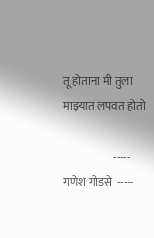तू होताना मी तुला माझ्यात लपवत होतो

                      -----  गणेश गोडसे  -----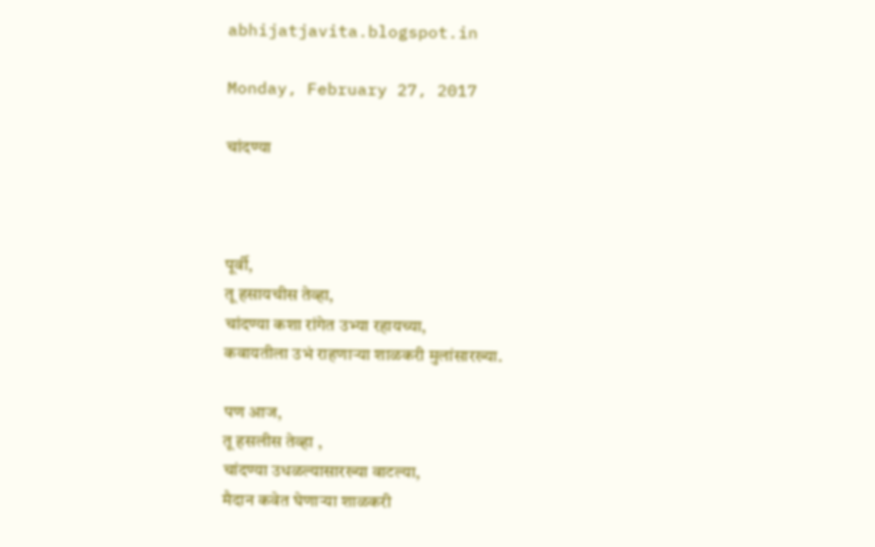abhijatjavita.blogspot.in

Monday, February 27, 2017

चांदण्या



पूर्वी,
तू हसायचीस तेव्हा,
चांदण्या कशा रांगेत उभ्या रहायच्या,
कवायतीला उभं राहणाऱ्या शाळकरी मुलांसारख्या.

पण आज,
तू हसलीस तेव्हा ,
चांदण्या उधळल्यासारख्या वाटल्या,
मैदान कवेत घेणाऱ्या शाळकरी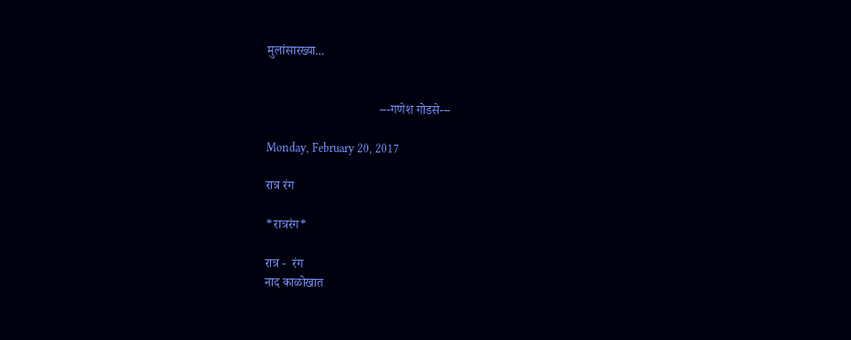मुलांसारख्या...


                                    ---गणेश गोडसे---

Monday, February 20, 2017

रात्र रंग

*रात्ररंग*

रात्र -  रंग
नाद काळोखात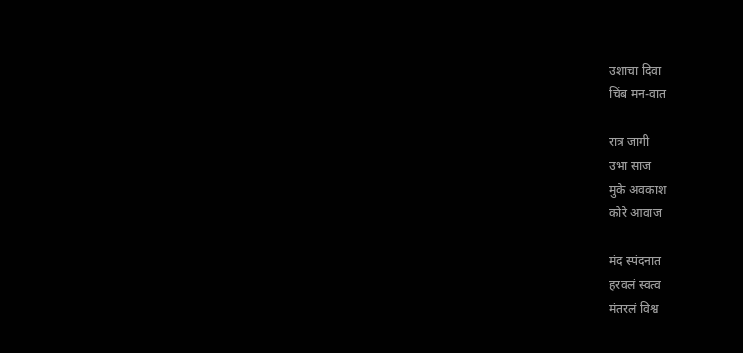उशाचा दिवा
चिंब मन-वात

रात्र जागी
उभा साज
मुके अवकाश
कोरे आवाज

मंद स्पंदनात
हरवलं स्वत्व
मंतरलं विश्व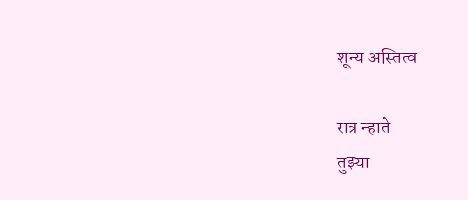शून्य अस्तित्व

रात्र न्हाते
तुझ्या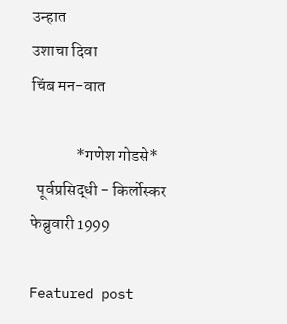उन्हात
उशाचा दिवा
चिंब मन-वात

              *गणेश गोडसे*
  पूर्वप्रसिद्धी - किर्लोस्कर फेब्रुवारी 1999

Featured post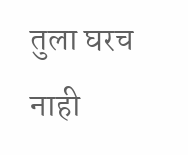तुला घरच नाही